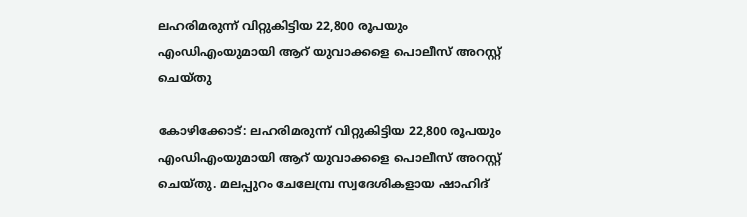ലഹരിമരുന്ന് വിറ്റുകിട്ടിയ 22,800 രൂപയും എംഡിഎംയുമായി ആറ് യുവാക്കളെ പൊലീസ് അറസ്റ്റ് ചെയ്തു

കോഴിക്കോട്: ലഹരിമരുന്ന് വിറ്റുകിട്ടിയ 22,800 രൂപയും എംഡിഎംയുമായി ആറ് യുവാക്കളെ പൊലീസ് അറസ്റ്റ് ചെയ്തു. മലപ്പുറം ചേലേമ്പ്ര സ്വദേശികളായ ഷാഹിദ്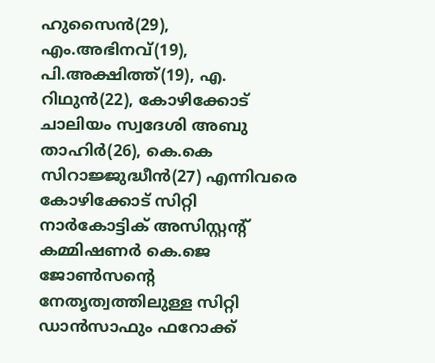ഹുസൈന്‍(29), എം.അഭിനവ്(19), പി.അക്ഷിത്ത്(19), എ. റിഥുന്‍(22), കോഴിക്കോട് ചാലിയം സ്വദേശി അബു താഹിര്‍(26), കെ.കെ സിറാജ്ജുദ്ധീന്‍(27) എന്നിവരെ കോഴിക്കോട് സിറ്റി നാര്‍കോട്ടിക് അസിസ്റ്റന്റ് കമ്മിഷണര്‍ കെ.ജെ ജോണ്‍സന്റെ നേതൃത്വത്തിലുള്ള സിറ്റി ഡാന്‍സാഫും ഫറോക്ക്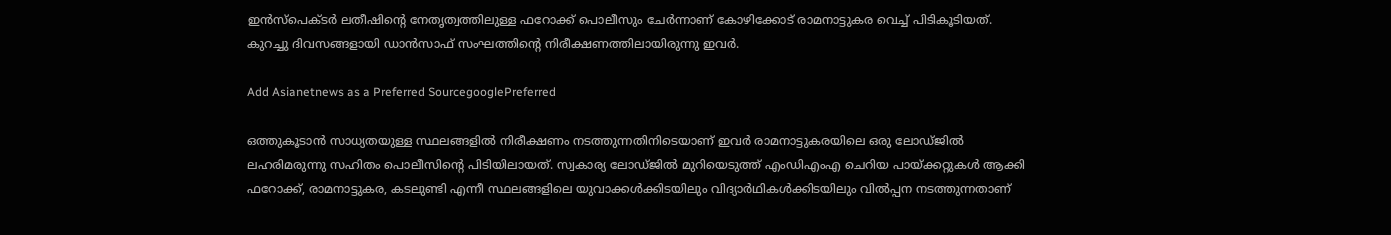ഇന്‍സ്‌പെക്ടര്‍ ലതീഷിന്റെ നേതൃത്വത്തിലുള്ള ഫറോക്ക് പൊലീസും ചേര്‍ന്നാണ് കോഴിക്കോട് രാമനാട്ടുകര വെച്ച് പിടികൂടിയത്. കുറച്ചു ദിവസങ്ങളായി ഡാന്‍സാഫ് സംഘത്തിന്‍റെ നിരീക്ഷണത്തിലായിരുന്നു ഇവര്‍.

Add Asianetnews as a Preferred SourcegooglePreferred

ഒത്തുകൂടാന്‍ സാധ്യതയുള്ള സ്ഥലങ്ങളില്‍ നിരീക്ഷണം നടത്തുന്നതിനിടെയാണ് ഇവര്‍ രാമനാട്ടുകരയിലെ ഒരു ലോഡ്ജില്‍ ലഹരിമരുന്നു സഹിതം പൊലീസിന്‍റെ പിടിയിലായത്. സ്വകാര്യ ലോഡ്ജില്‍ മുറിയെടുത്ത് എംഡിഎംഎ ചെറിയ പായ്ക്കറ്റുകള്‍ ആക്കി ഫറോക്ക്, രാമനാട്ടുകര, കടലുണ്ടി എന്നീ സ്ഥലങ്ങളിലെ യുവാക്കള്‍ക്കിടയിലും വിദ്യാര്‍ഥികള്‍ക്കിടയിലും വില്‍പ്പന നടത്തുന്നതാണ്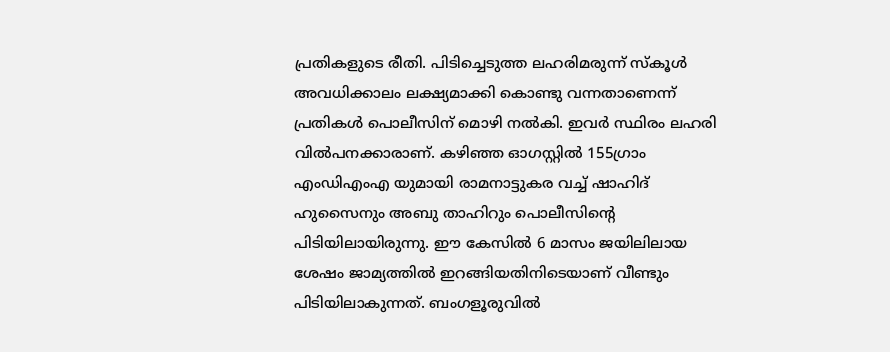പ്രതികളുടെ രീതി. പിടിച്ചെടുത്ത ലഹരിമരുന്ന് സ്‌കൂള്‍ അവധിക്കാലം ലക്ഷ്യമാക്കി കൊണ്ടു വന്നതാണെന്ന് പ്രതികള്‍ പൊലീസിന് മൊഴി നല്‍കി. ഇവര്‍ സ്ഥിരം ലഹരി വില്‍പനക്കാരാണ്. കഴിഞ്ഞ ഓഗസ്റ്റില്‍ 155ഗ്രാം എംഡിഎംഎ യുമായി രാമനാട്ടുകര വച്ച് ഷാഹിദ് ഹുസൈനും അബു താഹിറും പൊലീസിന്റെ പിടിയിലായിരുന്നു. ഈ കേസില്‍ 6 മാസം ജയിലിലായ ശേഷം ജാമ്യത്തില്‍ ഇറങ്ങിയതിനിടെയാണ് വീണ്ടും പിടിയിലാകുന്നത്. ബംഗളൂരുവില്‍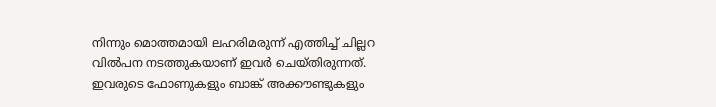നിന്നും മൊത്തമായി ലഹരിമരുന്ന് എത്തിച്ച് ചില്ലറ വില്‍പന നടത്തുകയാണ് ഇവര്‍ ചെയ്തിരുന്നത്. ഇവരുടെ ഫോണുകളും ബാങ്ക് അക്കൗണ്ടുകളും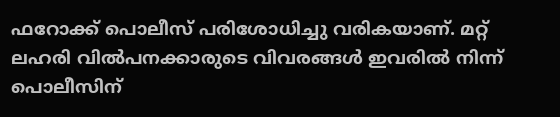ഫറോക്ക് പൊലീസ് പരിശോധിച്ചു വരികയാണ്. മറ്റ് ലഹരി വില്‍പനക്കാരുടെ വിവരങ്ങള്‍ ഇവരില്‍ നിന്ന് പൊലീസിന്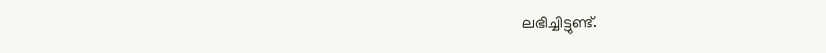ലഭിച്ചിട്ടുണ്ട്.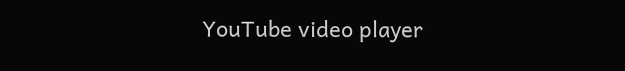YouTube video player